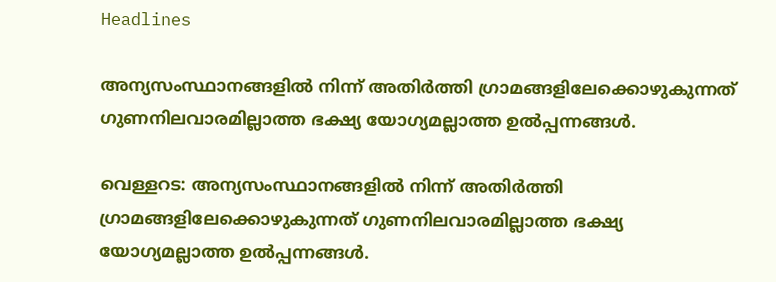Headlines

അന്യസംസ്ഥാനങ്ങളിൽ നിന്ന് അതിർത്തി ഗ്രാമങ്ങളിലേക്കൊഴുകുന്നത് ഗുണനിലവാരമില്ലാത്ത ഭക്ഷ്യ യോഗ്യമല്ലാത്ത ഉൽപ്പന്നങ്ങൾ.

വെള്ളറട: അന്യസംസ്ഥാനങ്ങളിൽ നിന്ന് അതിർത്തി ഗ്രാമങ്ങളിലേക്കൊഴുകുന്നത് ഗുണനിലവാരമില്ലാത്ത ഭക്ഷ്യ യോഗ്യമല്ലാത്ത ഉൽപ്പന്നങ്ങൾ.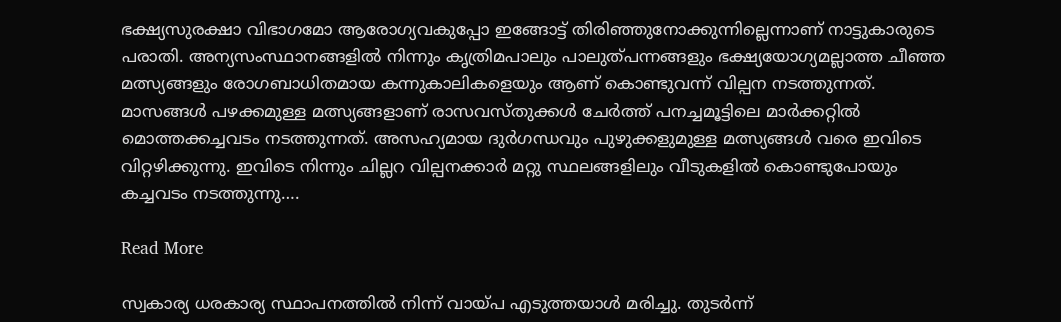ഭക്ഷ്യസുരക്ഷാ വിഭാഗമോ ആരോഗ്യവകുപ്പോ ഇങ്ങോട്ട് തിരിഞ്ഞുനോക്കുന്നില്ലെന്നാണ് നാട്ടുകാരുടെ പരാതി. അന്യസംസ്ഥാനങ്ങളിൽ നിന്നും കൃത്രിമപാലും പാലുത്പന്നങ്ങളും ഭക്ഷ്യയോഗ്യമല്ലാത്ത ചീഞ്ഞ മത്സ്യങ്ങളും രോഗബാധിതമായ കന്നുകാലികളെയും ആണ് കൊണ്ടുവന്ന് വില്പന നടത്തുന്നത്. മാസങ്ങൾ പഴക്കമുള്ള മത്സ്യങ്ങളാണ് രാസവസ്തുക്കൾ ചേർത്ത് പനച്ചമൂട്ടിലെ മാർക്കറ്റിൽ മൊത്തക്കച്ചവടം നടത്തുന്നത്. അസഹ്യമായ ദുർഗന്ധവും പുഴുക്കളുമുള്ള മത്സ്യങ്ങൾ വരെ ഇവിടെ വിറ്റഴിക്കുന്നു. ഇവിടെ നിന്നും ചില്ലറ വില്പനക്കാർ മറ്റു സ്ഥലങ്ങളിലും വീടുകളിൽ കൊണ്ടുപോയും കച്ചവടം നടത്തുന്നു….

Read More

സ്വകാര്യ ധരകാര്യ സ്ഥാപനത്തിൽ നിന്ന് വായ്പ എടുത്തയാൾ മരിച്ചു. തുട‌ർന്ന്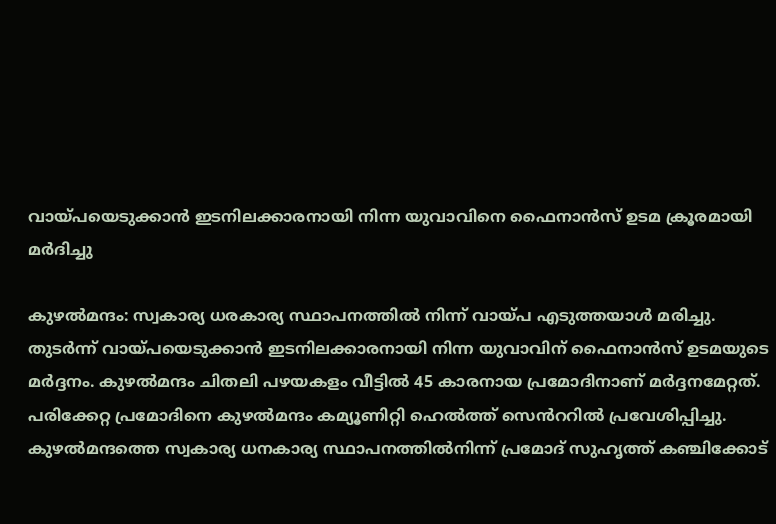വായ്പയെടുക്കാൻ ഇടനിലക്കാരനായി നിന്ന യുവാവിനെ ഫൈനാൻസ് ഉടമ ക്രൂരമായി മർദിച്ചു

കുഴൽമന്ദം: സ്വകാര്യ ധരകാര്യ സ്ഥാപനത്തിൽ നിന്ന് വായ്പ എടുത്തയാൾ മരിച്ചു. തുട‌ർന്ന് വായ്പയെടുക്കാൻ ഇടനിലക്കാരനായി നിന്ന യുവാവിന് ഫൈനാൻസ് ഉടമയുടെ മർദ്ദനം. കുഴൽമന്ദം ചിതലി പഴയകളം വീട്ടിൽ 45 കാരനായ പ്രമോദിനാണ് മർദ്ദനമേറ്റത്. പരിക്കേറ്റ പ്രമോദിനെ കുഴൽമന്ദം കമ്യൂണിറ്റി ഹെൽത്ത് സെൻററിൽ പ്രവേശിപ്പിച്ചു. കുഴൽമന്ദത്തെ സ്വകാര്യ ധനകാര്യ സ്ഥാപനത്തിൽനിന്ന് പ്രമോദ് സുഹൃത്ത് കഞ്ചിക്കോട്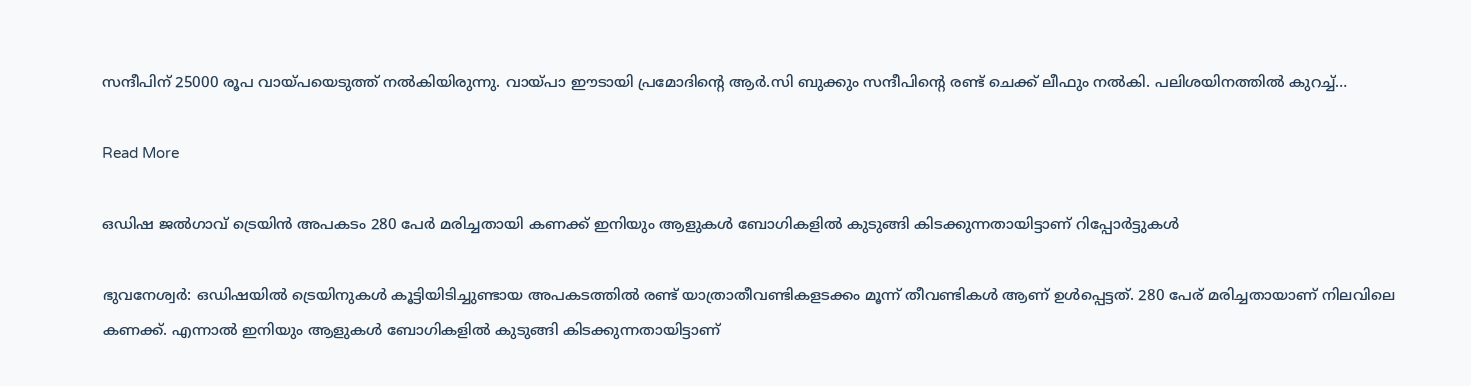സന്ദീപിന് 25000 രൂപ വായ്പയെടുത്ത് നൽകിയിരുന്നു. വായ്പാ ഈടായി പ്രമോദിന്റെ ആർ.സി ബുക്കും സന്ദീപിന്റെ രണ്ട് ചെക്ക് ലീഫും നൽകി. പലിശയിനത്തിൽ കുറച്ച്…

Read More

ഒഡിഷ ജൽഗാവ് ട്രെയിൻ അപകടം 280 പേർ മരിച്ചതായി കണക്ക് ഇനിയും ആളുകൾ ബോഗികളിൽ കുടുങ്ങി കിടക്കുന്നതായിട്ടാണ് റിപ്പോർട്ടുകൾ

ഭുവനേശ്വർ: ഒഡിഷയില്‍ ട്രെയിനുകള്‍ കൂട്ടിയിടിച്ചുണ്ടായ അപകടത്തില്‍ രണ്ട് യാത്രാതീവണ്ടികളടക്കം മൂന്ന് തീവണ്ടികള്‍ ആണ് ഉൾപ്പെട്ടത്. 280 പേര് മരിച്ചതായാണ് നിലവിലെ കണക്ക്. എന്നാൽ ഇനിയും ആളുകൾ ബോഗികളിൽ കുടുങ്ങി കിടക്കുന്നതായിട്ടാണ്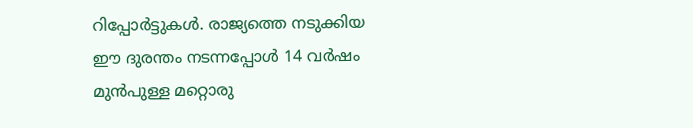റിപ്പോർട്ടുകൾ. രാജ്യത്തെ നടുക്കിയ ഈ ദുരന്തം നടന്നപ്പോൾ 14 വർഷം മുൻപുള്ള മറ്റൊരു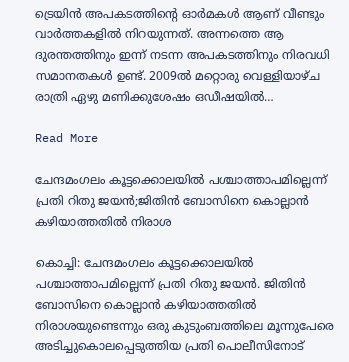ട്രെയിൻ അപകടത്തിന്റെ ഓർമകൾ ആണ് വീണ്ടും വാർത്തകളിൽ നിറയുന്നത്. അന്നത്തെ ആ ദുരന്തത്തിനും ഇന്ന് നടന്ന അപകടത്തിനും നിരവധി സമാനതകൾ ഉണ്ട്. 2009ൽ മറ്റൊരു വെള്ളിയാഴ്ച രാത്രി ഏഴു മണിക്കുശേഷം ഒഡീഷയിൽ…

Read More

ചേന്ദമംഗലം കൂട്ടക്കൊലയിൽ പശ്ചാത്താപമില്ലെന്ന് പ്രതി റിതു ജയൻ;ജിതിൻ ബോസിനെ കൊല്ലാൻ കഴിയാത്തതിൽ നിരാശ

കൊച്ചി: ചേന്ദമംഗലം കൂട്ടക്കൊലയിൽ പശ്ചാത്താപമില്ലെന്ന് പ്രതി റിതു ജയൻ. ജിതിൻ ബോസിനെ കൊല്ലാൻ കഴിയാത്തതിൽ നിരാശയുണ്ടെന്നും ഒരു കുടുംബത്തിലെ മൂന്നുപേരെ അടിച്ചുകൊലപ്പെടുത്തിയ പ്രതി പൊലീസിനോട്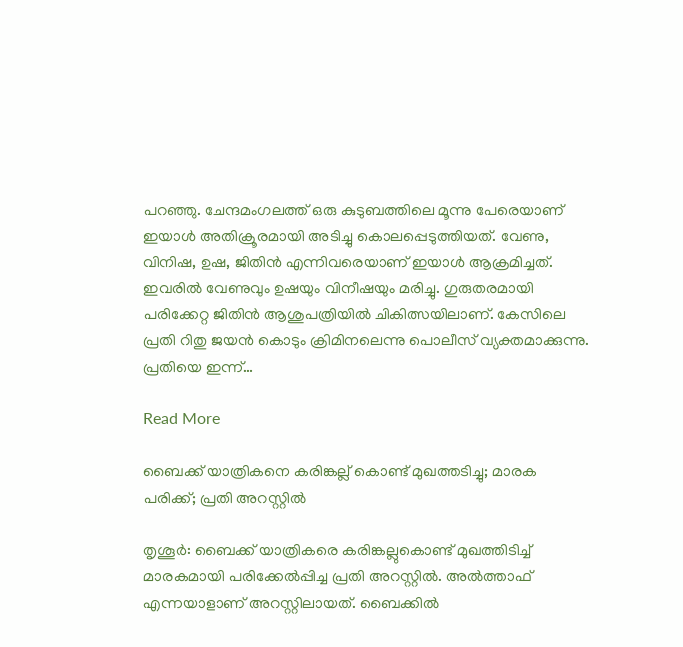പറഞ്ഞു. ചേന്ദമംഗലത്ത് ഒരു കുടുബത്തിലെ മൂന്നു പേരെയാണ് ഇയാൾ അതിക്രൂരമായി അടിച്ചു കൊലപ്പെടുത്തിയത്. വേണു, വിനിഷ, ഉഷ, ജിതിൻ എന്നിവരെയാണ് ഇയാൾ ആക്രമിച്ചത്. ഇവരിൽ വേണുവും ഉഷയും വിനീഷയും മരിച്ചു. ഗുരുതരമായി പരിക്കേറ്റ ജിതിൻ ആശുപത്രിയിൽ ചികിത്സയിലാണ്. കേസിലെ പ്രതി റിതു ജയൻ കൊടും ക്രിമിനലെന്നു പൊലീസ് വ്യക്തമാക്കുന്നു. പ്രതിയെ ഇന്ന്…

Read More

ബൈക്ക് യാത്രികനെ കരിങ്കല്ല് കൊണ്ട് മുഖത്തടിച്ചു; മാരക പരിക്ക്; പ്രതി അറസ്റ്റില്‍

തൃശൂര്‍: ബൈക്ക് യാത്രികരെ കരിങ്കല്ലുകൊണ്ട് മുഖത്തിടിച്ച് മാരകമായി പരിക്കേല്‍പ്പിച്ച പ്രതി അറസ്റ്റില്‍. അല്‍ത്താഫ് എന്നയാളാണ് അറസ്റ്റിലായത്. ബൈക്കില്‍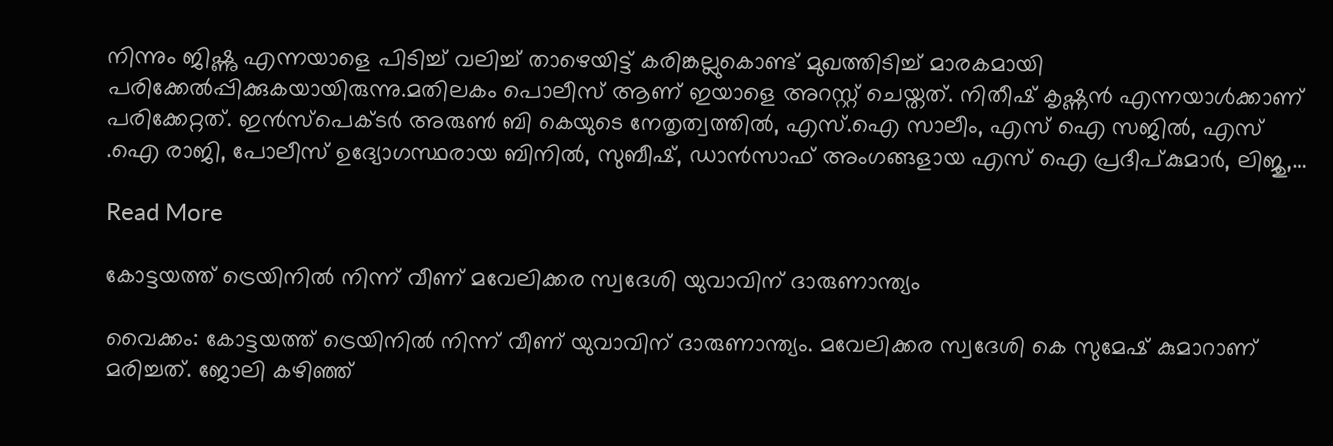നിന്നും ജിഷ്ണു എന്നയാളെ പിടിച്ച് വലിച്ച് താഴെയിട്ട് കരിങ്കല്ലുകൊണ്ട് മുഖത്തിടിച്ച് മാരകമായി പരിക്കേല്‍പ്പിക്കുകയായിരുന്നു.മതിലകം പൊലീസ് ആണ് ഇയാളെ അറസ്റ്റ് ചെയ്തത്. നിതീഷ് കൃഷ്ണന്‍ എന്നയാള്‍ക്കാണ് പരിക്കേറ്റത്. ഇന്‍സ്‌പെക്ടര്‍ അരുണ്‍ ബി കെയുടെ നേതൃത്വത്തില്‍, എസ്.ഐ സാലീം, എസ് ഐ സജില്‍, എസ് .ഐ രാജി, പോലീസ് ഉദ്യോഗസ്ഥരായ ബിനില്‍, സുബീഷ്, ഡാന്‍സാഫ് അംഗങ്ങളായ എസ് ഐ പ്രദീപ്കുമാര്‍, ലിജു,…

Read More

കോട്ടയത്ത് ട്രെയിനിൽ നിന്ന് വീണ് മവേലിക്കര സ്വദേശി യുവാവിന് ദാരുണാന്ത്യം

വൈക്കം: കോട്ടയത്ത് ട്രെയിനിൽ നിന്ന് വീണ് യുവാവിന് ദാരുണാന്ത്യം. മവേലിക്കര സ്വദേശി കെ സുമേഷ് കുമാറാണ് മരിച്ചത്. ജോലി കഴിഞ്ഞ്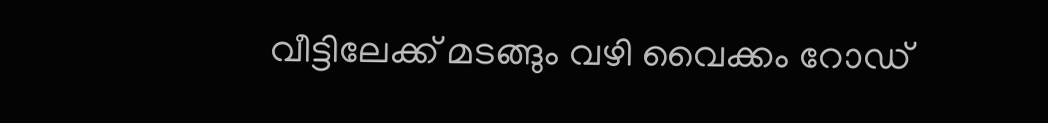വീട്ടിലേക്ക് മടങ്ങും വഴി വൈക്കം റോഡ്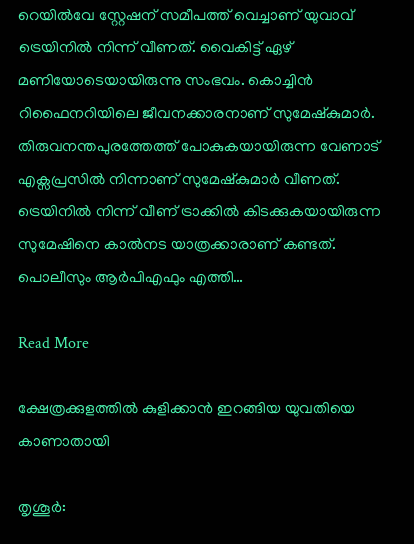റെയിൽവേ സ്റ്റേഷന് സമീപത്ത് വെച്ചാണ് യുവാവ് ട്രെയിനിൽ നിന്ന് വീണത്. വൈകിട്ട് ഏഴ് മണിയോടെയായിരുന്നു സംഭവം. കൊച്ചിൻ റിഫൈനറിയിലെ ജീവനക്കാരനാണ് സുമേഷ്കുമാർ. തിരുവനന്തപുരത്തേത്ത് പോകുകയായിരുന്ന വേണാട് എക്സപ്രസിൽ നിന്നാണ് സുമേഷ്കുമാർ വീണത്. ട്രെയിനിൽ നിന്ന് വീണ് ട്രാക്കിൽ കിടക്കുകയായിരുന്ന സുമേഷിനെ കാൽനട യാത്രക്കാരാണ് കണ്ടത്. പൊലീസും ആർപിഎഫും എത്തി…

Read More

ക്ഷേത്രക്കുളത്തിൽ കുളിക്കാൻ ഇറങ്ങിയ യുവതിയെ കാണാതായി

തൃശൂർ: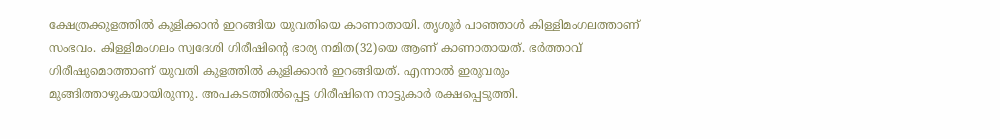ക്ഷേത്രക്കുളത്തിൽ കുളിക്കാൻ ഇറങ്ങിയ യുവതിയെ കാണാതായി. തൃശൂർ പാഞ്ഞാൾ കിള്ളിമംഗലത്താണ് സംഭവം. കിള്ളിമംഗലം സ്വദേശി ഗിരീഷിന്റെ ഭാര്യ നമിത(32)യെ ആണ് കാണാതായത്. ഭർത്താവ് ഗിരീഷുമൊത്താണ് യുവതി കുളത്തിൽ കുളിക്കാൻ ഇറങ്ങിയത്. എന്നാൽ ഇരുവരും മുങ്ങിത്താഴുകയായിരുന്നു. അപകടത്തിൽപ്പെട്ട ഗിരീഷിനെ നാട്ടുകാർ രക്ഷപ്പെടുത്തി.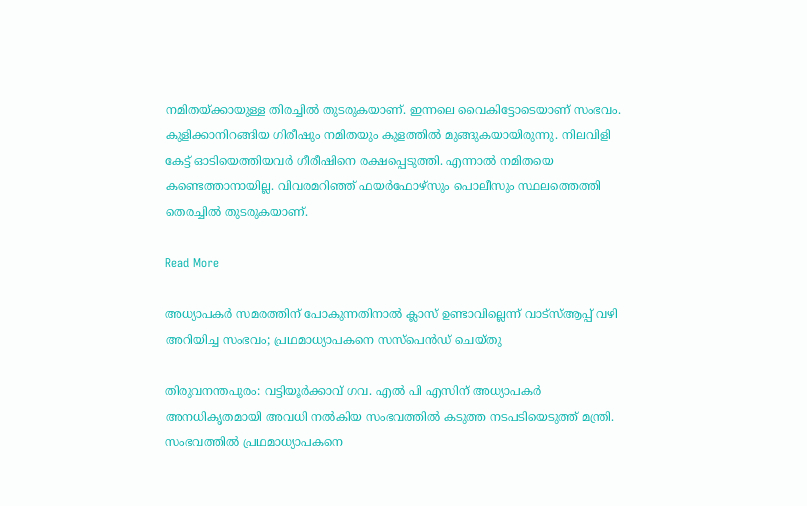നമിതയ്ക്കായുള്ള തിരച്ചിൽ തുടരുകയാണ്. ഇന്നലെ വൈകിട്ടോടെയാണ് സംഭവം. കുളിക്കാനിറങ്ങിയ ഗിരീഷും നമിതയും കുളത്തിൽ മുങ്ങുകയായിരുന്നു. നിലവിളി കേട്ട് ഓടിയെത്തിയവർ ഗീരീഷിനെ രക്ഷപ്പെടുത്തി. എന്നാൽ നമിതയെ കണ്ടെത്താനായില്ല. വിവരമറിഞ്ഞ് ഫയർഫോഴ്സും പൊലീസും സ്ഥലത്തെത്തി തെരച്ചിൽ തുടരുകയാണ്.

Read More

അധ്യാപകർ സമരത്തിന് പോകുന്നതിനാൽ ക്ലാസ് ഉണ്ടാവില്ലെന്ന് വാട്സ്ആപ്പ് വഴി അറിയിച്ച സംഭവം; പ്രഥമാധ്യാപകനെ സസ്‌പെൻഡ് ചെയ്തു

തിരുവനന്തപുരം: വട്ടിയൂർക്കാവ് ഗവ. എൽ പി എസിന് അധ്യാപകർ അനധികൃതമായി അവധി നൽകിയ സംഭവത്തിൽ കടുത്ത നടപടിയെടുത്ത് മന്ത്രി. സംഭവത്തിൽ പ്രഥമാധ്യാപകനെ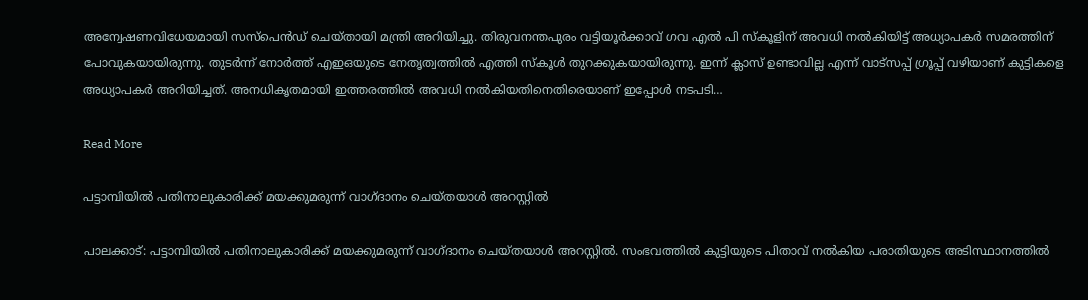അന്വേഷണവിധേയമായി സസ്പെൻഡ് ചെയ്തായി മന്ത്രി അറിയിച്ചു. തിരുവനന്തപുരം വട്ടിയൂർക്കാവ് ഗവ എൽ പി സ്കൂളിന് അവധി നൽകിയിട്ട് അധ്യാപകർ സമരത്തിന് പോവുകയായിരുന്നു. തുടര്‍ന്ന് നോർത്ത് എഇഒയുടെ നേതൃത്വത്തിൽ എത്തി സ്കൂൾ തുറക്കുകയായിരുന്നു. ഇന്ന് ക്ലാസ് ഉണ്ടാവില്ല എന്ന് വാട്സപ്പ് ഗ്രൂപ്പ്‌ വഴിയാണ് കുട്ടികളെ അധ്യാപകർ അറിയിച്ചത്. അനധികൃതമായി ഇത്തരത്തില്‍ അവധി നല്‍കിയതിനെതിരെയാണ് ഇപ്പോൾ നടപടി…

Read More

പട്ടാമ്പിയിൽ പതിനാലുകാരിക്ക് മയക്കുമരുന്ന് വാഗ്‌ദാനം ചെയ്തയാൾ അറസ്റ്റിൽ

പാലക്കാട്: പട്ടാമ്പിയിൽ പതിനാലുകാരിക്ക് മയക്കുമരുന്ന് വാഗ്‌ദാനം ചെയ്തയാൾ അറസ്റ്റിൽ. സംഭവത്തിൽ കുട്ടിയുടെ പിതാവ് നൽകിയ പരാതിയുടെ അടിസ്ഥാനത്തിൽ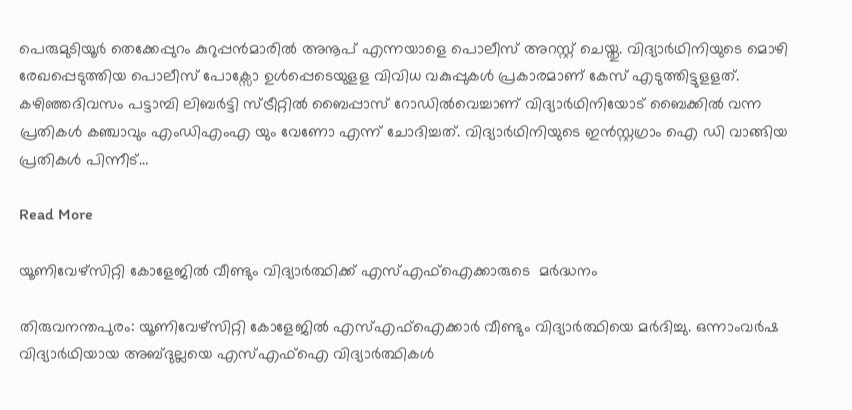പെരുമുടിയൂർ തെക്കേപ്പുറം കുറുപ്പൻമാരിൽ അനൂപ് എന്നയാളെ പൊലീസ് അറസ്റ്റ് ചെയ്തു. വിദ്യാർഥിനിയുടെ മൊഴി രേഖപ്പെടുത്തിയ പൊലീസ് പോക്സോ ഉൾപ്പെടെയുളള വിവിധ വകുപ്പുകൾ പ്രകാരമാണ് കേസ് എടുത്തിട്ടുളളത്. കഴിഞ്ഞദിവസം പട്ടാമ്പി ലിബർട്ടി സ്ട്രീറ്റിൽ ബൈപ്പാസ് റോഡിൽവെച്ചാണ് വിദ്യാർഥിനിയോട് ബൈക്കിൽ വന്ന പ്രതികൾ കഞ്ചാവും എംഡിഎംഎ യും വേണോ എന്ന് ചോദിച്ചത്. വിദ്യാർഥിനിയുടെ ഇൻസ്റ്റഗ്രാം ഐ ഡി വാങ്ങിയ പ്രതികൾ പിന്നീട്…

Read More

യൂണിവേഴ്സിറ്റി കോളേജിൽ വീണ്ടും വിദ്യാർത്ഥിക്ക് എസ്എഫ്ഐക്കാരുടെ  മർദ്ധനം

തിരുവനന്തപുരം: യൂണിവേഴ്സിറ്റി കോളേജിൽ എസ്എഫ്ഐക്കാർ വീണ്ടും വിദ്യാർത്ഥിയെ മർദിച്ചു. ഒന്നാംവർഷ വിദ്യാർഥിയായ അബ്ദുല്ലയെ എസ്എഫ്ഐ വിദ്യാർത്ഥികൾ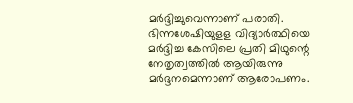മർദ്ദിച്ചുവെന്നാണ് പരാതി. ഭിന്നശേഷിയുളള വിദ്യാർത്ഥിയെ മർദ്ദിച്ച കേസിലെ പ്രതി മിഥുന്റെ നേതൃത്വത്തിൽ ആയിരുന്നു മർദ്ദനമെന്നാണ് ആരോപണം.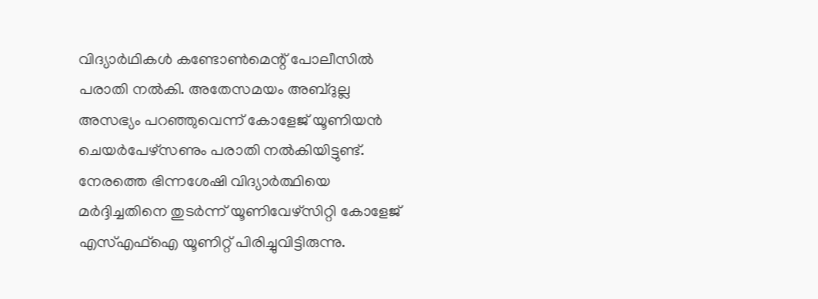വിദ്യാർഥികൾ കണ്ടോൺമെന്റ് പോലീസിൽ പരാതി നൽകി. അതേസമയം അബ്ദുല്ല അസഭ്യം പറഞ്ഞുവെന്ന് കോളേജ് യൂണിയൻ ചെയർപേഴ്സണും പരാതി നൽകിയിട്ടുണ്ട്. നേരത്തെ ഭിന്നശേഷി വിദ്യാർത്ഥിയെ മർദ്ദിച്ചതിനെ തു‌ടർന്ന് യൂണിവേഴ്‌സിറ്റി കോളേജ് എസ്എഫ്‌ഐ യൂണിറ്റ് പിരിച്ചുവിട്ടിരുന്നു.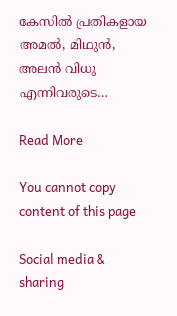കേസില്‍ പ്രതികളായ അമല്‍, മിഥുന്‍, അലന്‍ വിധു എന്നിവരുടെ…

Read More

You cannot copy content of this page

Social media & sharing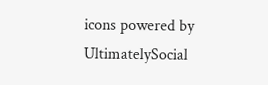icons powered by UltimatelySocial